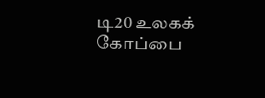டி20 உலகக் கோப்பை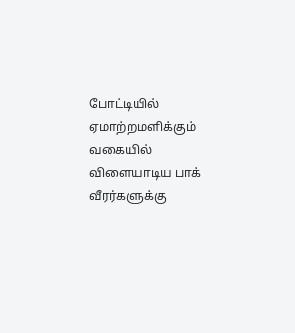போட்டியில் ஏமாற்றமளிக்கும் வகையில் விளையாடிய பாக் வீரர்களுக்கு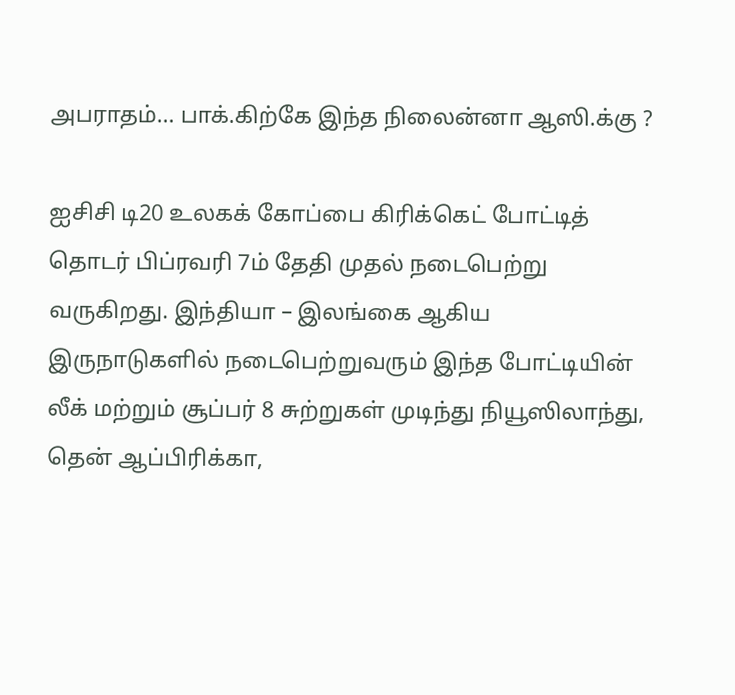அபராதம்… பாக்.கிற்கே இந்த நிலைன்னா ஆஸி.க்கு ?

ஐசிசி டி20 உலகக் கோப்பை கிரிக்கெட் போட்டித் தொடர் பிப்ரவரி 7ம் தேதி முதல் நடைபெற்று வருகிறது. இந்தியா – இலங்கை ஆகிய இருநாடுகளில் நடைபெற்றுவரும் இந்த போட்டியின் லீக் மற்றும் சூப்பர் 8 சுற்றுகள் முடிந்து நியூஸிலாந்து, தென் ஆப்பிரிக்கா,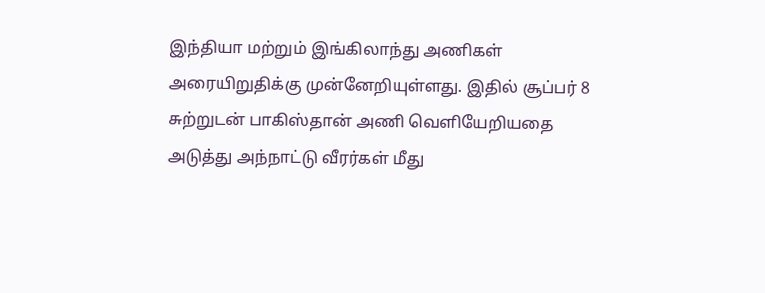இந்தியா மற்றும் இங்கிலாந்து அணிகள் அரையிறுதிக்கு முன்னேறியுள்ளது. இதில் சூப்பர் 8 சுற்றுடன் பாகிஸ்தான் அணி வெளியேறியதை அடுத்து அந்நாட்டு வீரர்கள் மீது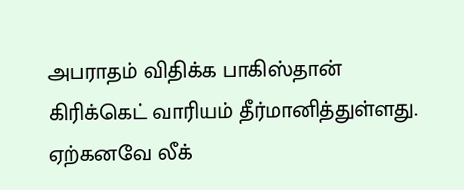அபராதம் விதிக்க பாகிஸ்தான் கிரிக்கெட் வாரியம் தீர்மானித்துள்ளது. ஏற்கனவே லீக்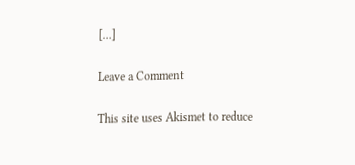[…]

Leave a Comment

This site uses Akismet to reduce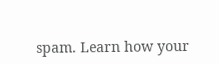spam. Learn how your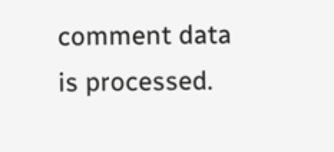comment data is processed.